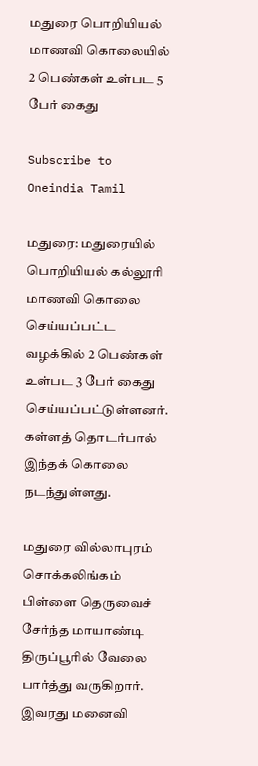மதுரை பொறியியல் மாணவி கொலையில் 2 பெண்கள் உள்பட 5 பேர் கைது

Subscribe to Oneindia Tamil

மதுரை: மதுரையில் பொறியியல் கல்லூரி மாணவி கொலை செய்யப்பட்ட வழக்கில் 2 பெண்கள் உள்பட 3 பேர் கைது செய்யப்பட்டுள்ளனர். கள்ளத் தொடர்பால் இந்தக் கொலை நடந்துள்ளது.

மதுரை வில்லாபுரம் சொக்கலிங்கம் பிள்ளை தெருவைச் சேர்ந்த மாயாண்டி திருப்பூரில் வேலை பார்த்து வருகிறார். இவரது மனைவி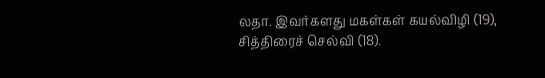லதா. இவர்களது மகள்கள் கயல்விழி (19), சித்திரைச் செல்வி (18).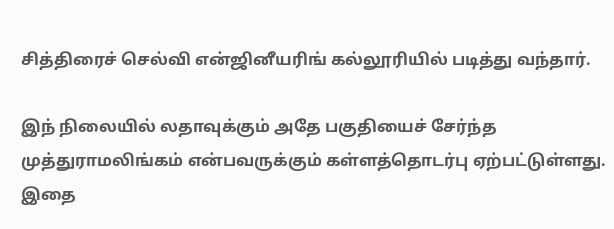சித்திரைச் செல்வி என்ஜினீயரிங் கல்லூரியில் படித்து வந்தார்.

இந் நிலையில் லதாவுக்கும் அதே பகுதியைச் சேர்ந்த முத்துராமலிங்கம் என்பவருக்கும் கள்ளத்தொடர்பு ஏற்பட்டுள்ளது. இதை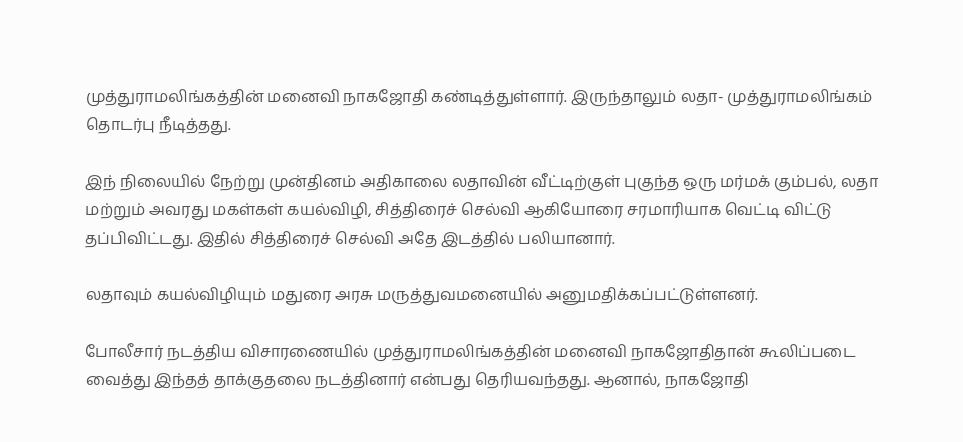முத்துராமலிங்கத்தின் மனைவி நாகஜோதி கண்டித்துள்ளார். இருந்தாலும் லதா- முத்துராமலிங்கம் தொடர்பு நீடித்தது.

இந் நிலையில் நேற்று முன்தினம் அதிகாலை லதாவின் வீட்டிற்குள் புகுந்த ஒரு மர்மக் கும்பல், லதா மற்றும் அவரது மகள்கள் கயல்விழி, சித்திரைச் செல்வி ஆகியோரை சரமாரியாக வெட்டி விட்டு தப்பிவிட்டது. இதில் சித்திரைச் செல்வி அதே இடத்தில் பலியானார்.

லதாவும் கயல்விழியும் மதுரை அரசு மருத்துவமனையில் அனுமதிக்கப்பட்டுள்ளனர்.

போலீசார் நடத்திய விசாரணையில் முத்துராமலிங்கத்தின் மனைவி நாகஜோதிதான் கூலிப்படை வைத்து இந்தத் தாக்குதலை நடத்தினார் என்பது தெரியவந்தது. ஆனால், நாகஜோதி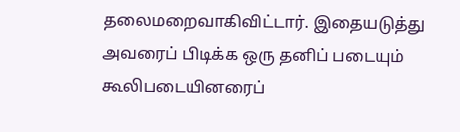தலைமறைவாகிவிட்டார். இதையடுத்து அவரைப் பிடிக்க ஒரு தனிப் படையும் கூலிபடையினரைப்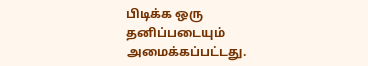பிடிக்க ஒரு தனிப்படையும் அமைக்கப்பட்டது.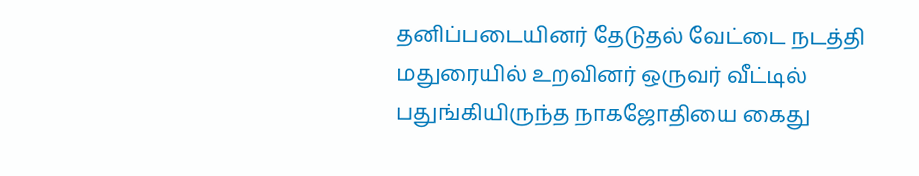தனிப்படையினர் தேடுதல் வேட்டை நடத்தி மதுரையில் உறவினர் ஒருவர் வீட்டில் பதுங்கியிருந்த நாகஜோதியை கைது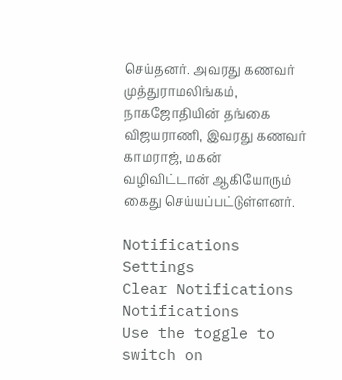செய்தனர். அவரது கணவர் முத்துராமலிங்கம், நாகஜோதியின் தங்கை விஜயராணி, இவரது கணவர் காமராஜ், மகன் வழிவிட்டான் ஆகியோரும் கைது செய்யப்பட்டுள்ளனர்.

Notifications
Settings
Clear Notifications
Notifications
Use the toggle to switch on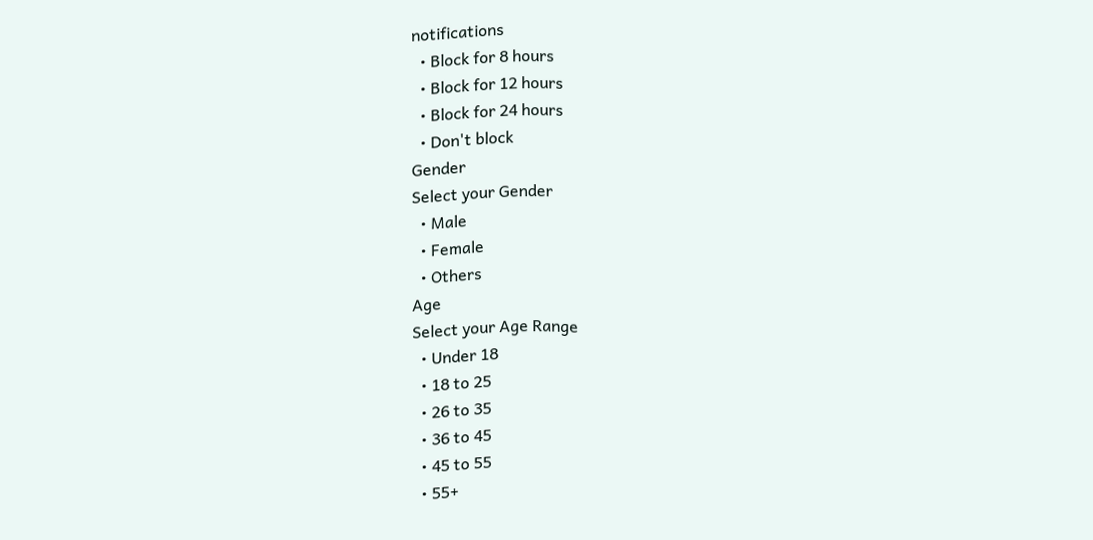notifications
  • Block for 8 hours
  • Block for 12 hours
  • Block for 24 hours
  • Don't block
Gender
Select your Gender
  • Male
  • Female
  • Others
Age
Select your Age Range
  • Under 18
  • 18 to 25
  • 26 to 35
  • 36 to 45
  • 45 to 55
  • 55+